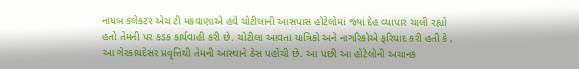નાયબ કલેકટર એચ ટી મકવાણાએ હવે ચોટીલાની આસપાસ હોટેલોમાં જ્યાં દેહ વ્યાપાર ચાલી રહ્યો હતો તેમની પર કડક કાર્યવાહી કરી છે. ચોટીલા આવતા યાત્રિકો અને નાગરિકોએ ફરિયાદ કરી હતી કે , આ ગેરકાયદેસર પ્રવૃત્તિથી તેમની આસ્થાને ઠેસ પહોંચી છે. આ પછી આ હોટેલોની અચાનક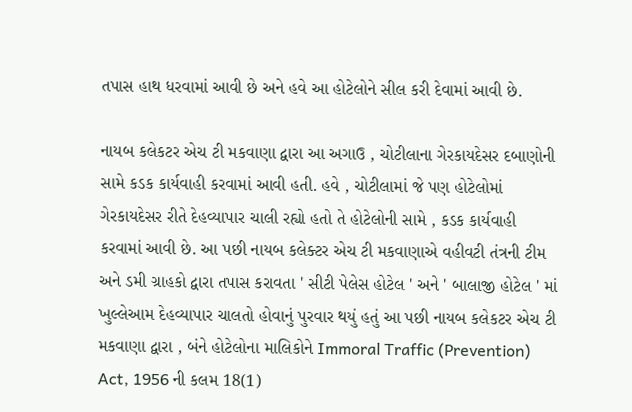તપાસ હાથ ધરવામાં આવી છે અને હવે આ હોટેલોને સીલ કરી દેવામાં આવી છે.

નાયબ કલેકટર એચ ટી મકવાણા દ્વારા આ અગાઉ , ચોટીલાના ગેરકાયદેસર દબાણોની સામે કડક કાર્યવાહી કરવામાં આવી હતી. હવે , ચોટીલામાં જે પણ હોટેલોમાં ગેરકાયદેસર રીતે દેહવ્યાપાર ચાલી રહ્યો હતો તે હોટેલોની સામે , કડક કાર્યવાહી કરવામાં આવી છે. આ પછી નાયબ કલેક્ટર એચ ટી મકવાણાએ વહીવટી તંત્રની ટીમ અને ડમી ગ્રાહકો દ્વારા તપાસ કરાવતા ' સીટી પેલેસ હોટેલ ' અને ' બાલાજી હોટેલ ' માં ખુલ્લેઆમ દેહવ્યાપાર ચાલતો હોવાનું પુરવાર થયું હતું આ પછી નાયબ કલેકટર એચ ટી મકવાણા દ્વારા , બંને હોટેલોના માલિકોને Immoral Traffic (Prevention) Act, 1956 ની કલમ 18(1)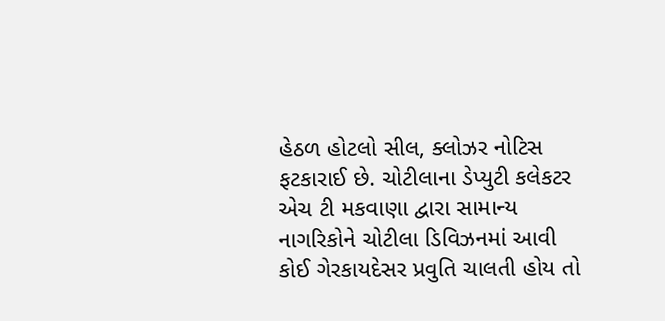હેઠળ હોટલો સીલ, ક્લોઝર નોટિસ ફટકારાઈ છે. ચોટીલાના ડેપ્યુટી કલેકટર એચ ટી મકવાણા દ્વારા સામાન્ય નાગરિકોને ચોટીલા ડિવિઝનમાં આવી કોઈ ગેરકાયદેસર પ્રવુતિ ચાલતી હોય તો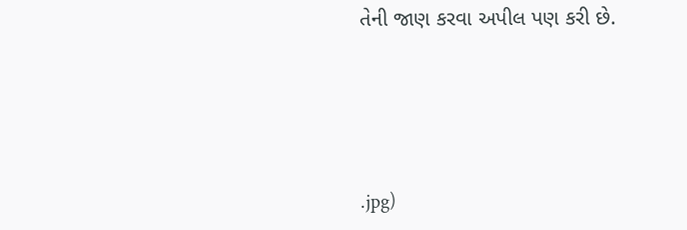તેની જાણ કરવા અપીલ પણ કરી છે.






.jpg)